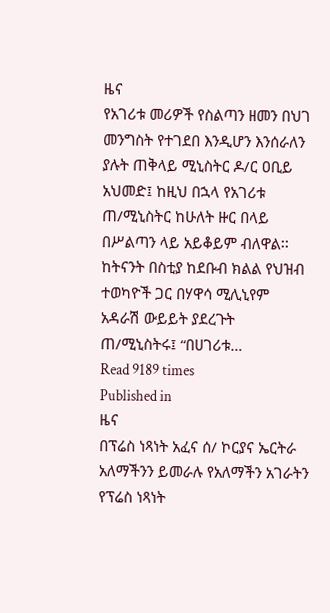ዜና
የአገሪቱ መሪዎች የስልጣን ዘመን በህገ መንግስት የተገደበ እንዲሆን እንሰራለን ያሉት ጠቅላይ ሚኒስትር ዶ/ር ዐቢይ አህመድ፤ ከዚህ በኋላ የአገሪቱ ጠ/ሚኒስትር ከሁለት ዙር በላይ በሥልጣን ላይ አይቆይም ብለዋል፡፡ ከትናንት በስቲያ ከደቡብ ክልል የህዝብ ተወካዮች ጋር በሃዋሳ ሚሊኒየም አዳራሽ ውይይት ያደረጉት ጠ/ሚኒስትሩ፤ “በሀገሪቱ…
Read 9189 times
Published in
ዜና
በፕሬስ ነጻነት አፈና ሰ/ ኮርያና ኤርትራ አለማችንን ይመራሉ የአለማችን አገራትን የፕሬስ ነጻነት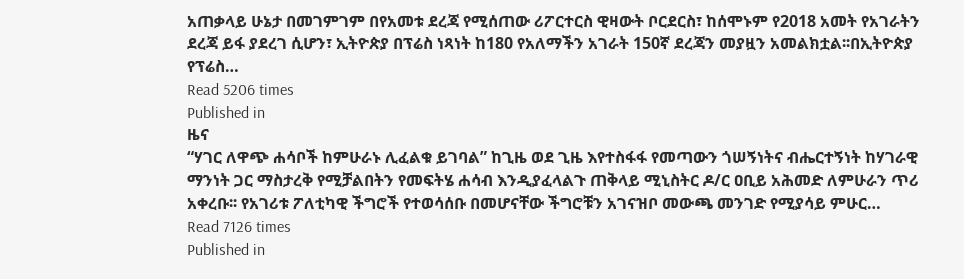አጠቃላይ ሁኔታ በመገምገም በየአመቱ ደረጃ የሚሰጠው ሪፖርተርስ ዊዛውት ቦርደርስ፣ ከሰሞኑም የ2018 አመት የአገራትን ደረጃ ይፋ ያደረገ ሲሆን፣ ኢትዮጵያ በፕሬስ ነጻነት ከ180 የአለማችን አገራት 150ኛ ደረጃን መያዟን አመልክቷል፡፡በኢትዮጵያ የፕሬስ…
Read 5206 times
Published in
ዜና
“ሃገር ለዋጭ ሐሳቦች ከምሁራኑ ሊፈልቁ ይገባል” ከጊዜ ወደ ጊዜ እየተስፋፋ የመጣውን ጎሠኝነትና ብሔርተኝነት ከሃገራዊ ማንነት ጋር ማስታረቅ የሚቻልበትን የመፍትሄ ሐሳብ እንዲያፈላልጉ ጠቅላይ ሚኒስትር ዶ/ር ዐቢይ አሕመድ ለምሁራን ጥሪ አቀረቡ፡፡ የአገሪቱ ፖለቲካዊ ችግሮች የተወሳሰቡ በመሆናቸው ችግሮቹን አገናዝቦ መውጫ መንገድ የሚያሳይ ምሁር…
Read 7126 times
Published in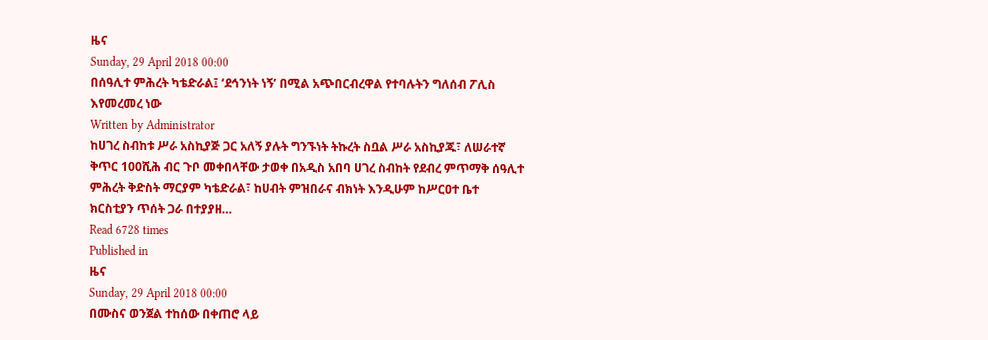ዜና
Sunday, 29 April 2018 00:00
በሰዓሊተ ምሕረት ካቴድራል፤ ‘ደኅንነት ነኝ’ በሚል አጭበርብረዋል የተባሉትን ግለሰብ ፖሊስ እየመረመረ ነው
Written by Administrator
ከሀገረ ስብከቱ ሥራ አስኪያጅ ጋር አለኝ ያሉት ግንኙነት ትኩረት ስቧል ሥራ አስኪያጁ፣ ለሠራተኛ ቅጥር 100ሺሕ ብር ጉቦ መቀበላቸው ታወቀ በአዲስ አበባ ሀገረ ስብከት የደብረ ምጥማቅ ሰዓሊተ ምሕረት ቅድስት ማርያም ካቴድራል፣ ከሀብት ምዝበራና ብክነት እንዲሁም ከሥርዐተ ቤተ ክርስቲያን ጥሰት ጋራ በተያያዘ…
Read 6728 times
Published in
ዜና
Sunday, 29 April 2018 00:00
በሙስና ወንጀል ተከሰው በቀጠሮ ላይ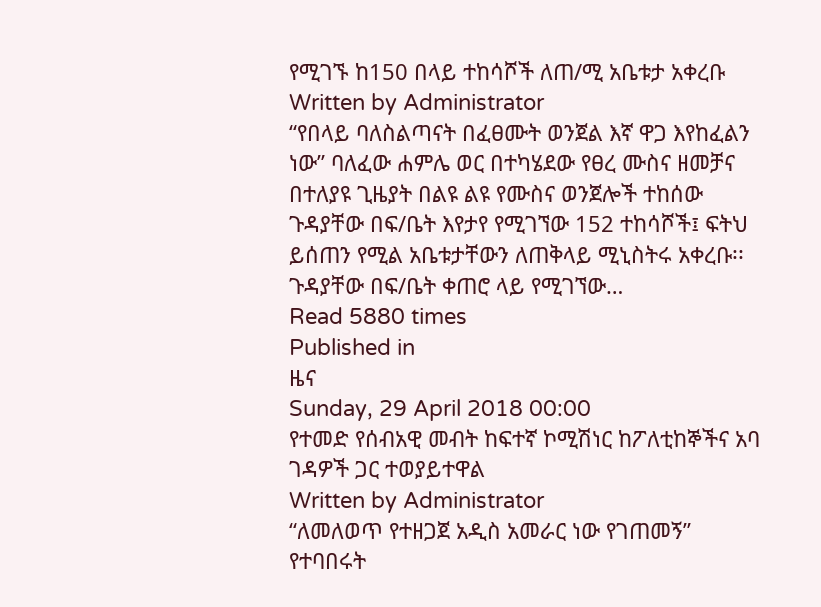የሚገኙ ከ150 በላይ ተከሳሾች ለጠ/ሚ አቤቱታ አቀረቡ
Written by Administrator
“የበላይ ባለስልጣናት በፈፀሙት ወንጀል እኛ ዋጋ እየከፈልን ነው” ባለፈው ሐምሌ ወር በተካሄደው የፀረ ሙስና ዘመቻና በተለያዩ ጊዜያት በልዩ ልዩ የሙስና ወንጀሎች ተከሰው ጉዳያቸው በፍ/ቤት እየታየ የሚገኘው 152 ተከሳሾች፤ ፍትህ ይሰጠን የሚል አቤቱታቸውን ለጠቅላይ ሚኒስትሩ አቀረቡ፡፡ ጉዳያቸው በፍ/ቤት ቀጠሮ ላይ የሚገኘው…
Read 5880 times
Published in
ዜና
Sunday, 29 April 2018 00:00
የተመድ የሰብአዊ መብት ከፍተኛ ኮሚሽነር ከፖለቲከኞችና አባ ገዳዎች ጋር ተወያይተዋል
Written by Administrator
“ለመለወጥ የተዘጋጀ አዲስ አመራር ነው የገጠመኝ” የተባበሩት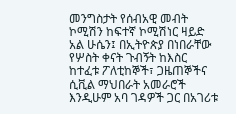መንግስታት የሰብአዊ መብት ኮሚሽን ከፍተኛ ኮሚሽነር ዛይድ አል ሁሴን፤ በኢትዮጵያ በነበራቸው የሦስት ቀናት ጉብኝት ከእስር ከተፈቱ ፖለቲከኞች፣ ጋዜጠኞችና ሲቪል ማህበራት አመራሮች እንዲሁም አባ ገዳዎች ጋር በአገሪቱ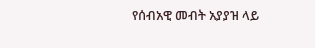የሰብአዊ መብት አያያዝ ላይ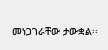መነጋገራቸው ታውቋል፡፡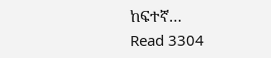ከፍተኛ…
Read 3304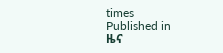times
Published in
ዜና